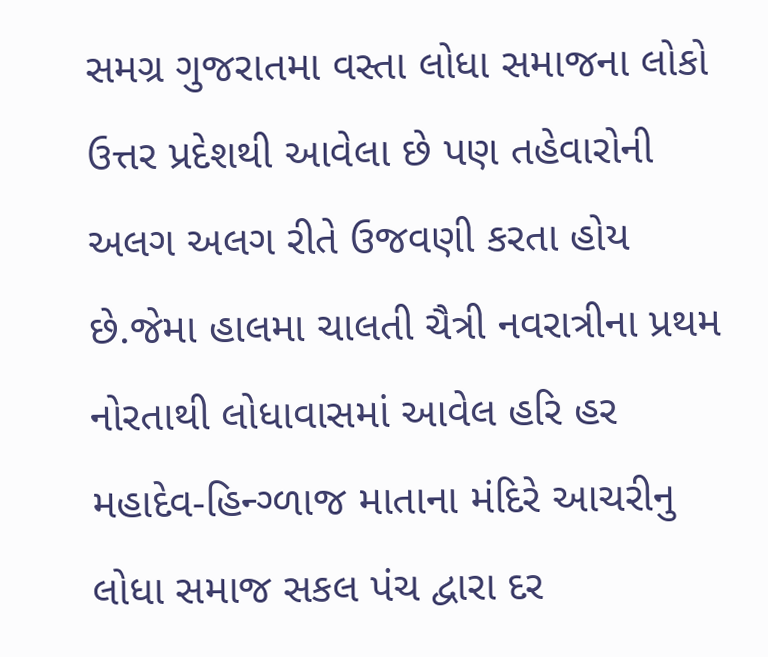સમગ્ર ગુજરાતમા વસ્તા લોધા સમાજના લોકો ઉત્તર પ્રદેશથી આવેલા છે પણ તહેવારોની અલગ અલગ રીતે ઉજવણી કરતા હોય છે.જેમા હાલમા ચાલતી ચૈત્રી નવરાત્રીના પ્રથમ નોરતાથી લોધાવાસમાં આવેલ હરિ હર મહાદેવ-હિન્ગ્ળાજ માતાના મંદિરે આચરીનુ લોધા સમાજ સકલ પંચ દ્વારા દર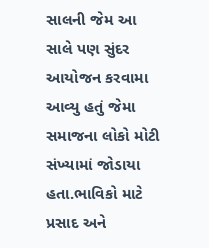સાલની જેમ આ સાલે પણ સુંદર આયોજન કરવામા આવ્યુ હતું જેમા સમાજના લોકો મોટી સંખ્યામાં જોડાયા હતા.ભાવિકો માટે પ્રસાદ અને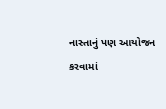નાસ્તાનું પણ આયોજન કરવામાં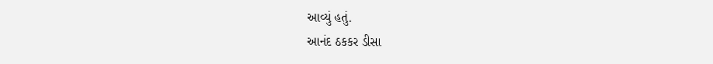આવ્યું હતું.
આનંદ ઠકકર ડીસા